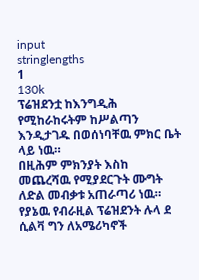input
stringlengths
1
130k
ፕሬዝደንቷ ከእንግዲሕ የሚከራከሩትም ከሥልጣን እንዲታገዱ በወሰነባቸዉ ምክር ቤት ላይ ነዉ።
በዚሕም ምክንያት እስከ መጨረሻዉ የሚያደርጉት ሙግት ለድል መብቃቱ አጠራጣሪ ነዉ።
የያኔዉ የብራዚል ፕሬዝደንት ሉላ ደ ሲልቫ ግን ለአሜሪካኖች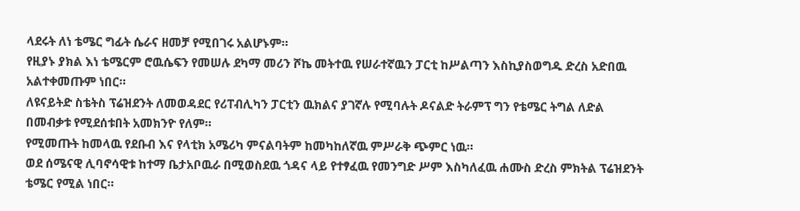ላደሩት ለነ ቴሜር ግፊት ሴራና ዘመቻ የሚበገሩ አልሆኑም።
የዚያኑ ያክል እነ ቴሜርም ሮዉሴፍን የመሠሉ ደካማ መሪን ሾኬ መትተዉ የሠራተኛዉን ፓርቲ ከሥልጣን እስኪያስወግዱ ድረስ አድበዉ አልተቀመጡም ነበር።
ለዩናይትድ ስቴትስ ፕሬዝደንት ለመወዳደር የሪፐብሊካን ፓርቲን ዉክልና ያገኛሉ የሚባሉት ዶናልድ ትራምፕ ግን የቴሜር ትግል ለድል በመብቃቱ የሚደሰቱበት አመክንዮ የለም።
የሚመጡት ከመላዉ የደቡብ እና የላቲክ አሜሪካ ምናልባትም ከመካከለኛዉ ምሥራቅ ጭምር ነዉ።
ወደ ሰሜናዊ ሊባኖሳዊቱ ከተማ ቤታአቦዉራ በሚወስደዉ ጎዳና ላይ የተፃፈዉ የመንግድ ሥም እስካለፈዉ ሐሙስ ድረስ ምክትል ፕሬዝደንት ቴሜር የሚል ነበር።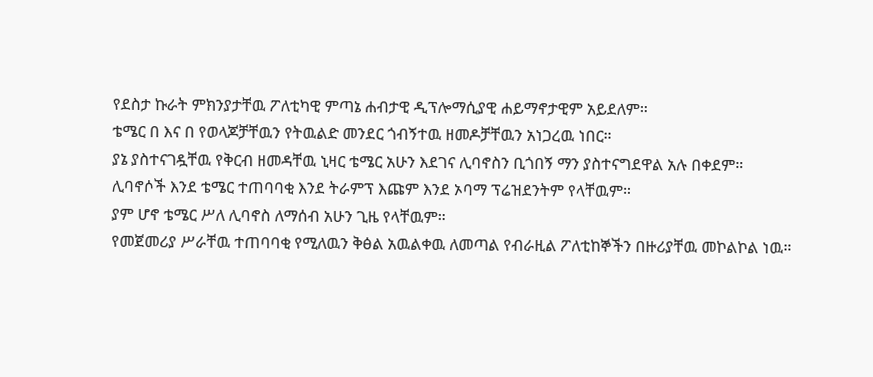የደስታ ኩራት ምክንያታቸዉ ፖለቲካዊ ምጣኔ ሐብታዊ ዲፕሎማሲያዊ ሐይማኖታዊም አይደለም።
ቴሜር በ እና በ የወላጆቻቸዉን የትዉልድ መንደር ጎብኝተዉ ዘመዶቻቸዉን አነጋረዉ ነበር።
ያኔ ያስተናገዷቸዉ የቅርብ ዘመዳቸዉ ኒዛር ቴሜር አሁን እደገና ሊባኖስን ቢጎበኝ ማን ያስተናግደዋል አሉ በቀደም።
ሊባኖሶች እንደ ቴሜር ተጠባባቂ እንደ ትራምፕ እጩም እንደ ኦባማ ፕሬዝደንትም የላቸዉም።
ያም ሆኖ ቴሜር ሥለ ሊባኖስ ለማሰብ አሁን ጊዜ የላቸዉም።
የመጀመሪያ ሥራቸዉ ተጠባባቂ የሚለዉን ቅፅል አዉልቀዉ ለመጣል የብራዚል ፖለቲከኞችን በዙሪያቸዉ መኮልኮል ነዉ።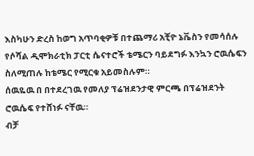እስካሁን ድረስ ከወግ አጥባቂዎቹ በተጨማሪ አቺዮ ኔቬስን የመሳሰሉ የሶሻል ዲሞክራቲክ ፓርቲ ሴናተሮች ቴሜርን ባይደግፉ እንኳን ሮዉሴፍን ስለሚጠሉ ከቴሜር የሚርቁ አይመስሉም።
ሰዉዬዉ በ በተደረገዉ የመለያ ፕሬዝደንታዊ ምርጫ በፕሬዝደንት ሮዉሴፍ የተሸነፉ ናቸዉ።
ብቻ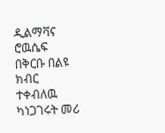ዲልማቫና ሮዉሴፍ በቅርቡ በልዩ ክብር ተቀብለዉ ካነጋገሩት መሪ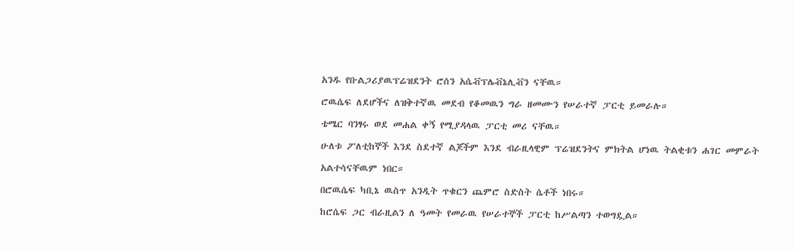አንዱ የቡልጋሪያዉፕሬዝደንት ሮሰን አሴቭፕሌቭኔሊቭን ናቸዉ።
ሮዉሴፍ ለደሆችና ለዝቅተኛዉ መደብ የቆመዉን ግራ ዘመሙን የሠራተኛ ፓርቲ ይመራሉ።
ቴሜር ባንፃሩ ወደ መሐል ቀኝ የሚያዳላዉ ፓርቲ መሪ ናቸዉ።
ሁለቱ ፖለቲከኞች እንደ ስደተኛ ልጆችም እንደ ብራዚላዊም ፕሬዝደንትና ምክትል ሆነዉ ትልቂቱን ሐገር መምራት አልተሳናቸዉም ነበር።
በሮዉሴፍ ካቢኔ ዉስጥ አንዲት ጥቁርን ጨምሮ ስድስት ሴቶች ነበሩ።
ከሮሴፍ ጋር ብራዚልን ለ ዓመት የመራዉ የሠራተኞች ፓርቲ ከሥልጣን ተወግዷል።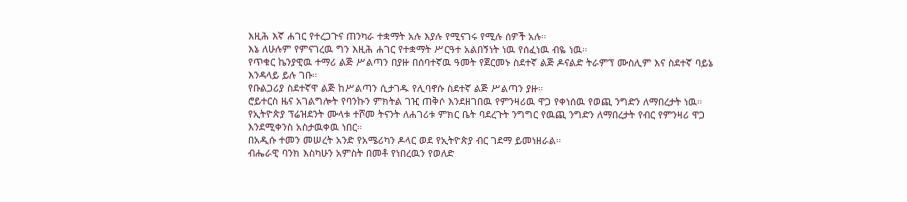እዚሕ እኛ ሐገር የተረጋጉና ጠንካራ ተቋማት አሉ እያሉ የሚናገሩ የሚሉ ሰዎች አሉ።
እኔ ለሁሉም የምናገረዉ ግን እዚሕ ሐገር የተቋማት ሥርዓተ አልበኝነት ነዉ የሰፈነዉ ብዬ ነዉ።
የጥቁር ኬንያዊዉ ተማሪ ልጅ ሥልጣን በያዙ በሰባተኛዉ ዓመት የጀርመኑ ስደተኛ ልጅ ዶናልድ ትራምፕ ሙስሊም እና ስደተኛ ባይኔ እንዳላይ ይሉ ገቡ።
የቡልጋሪያ ስደተኛዋ ልጅ ከሥልጣን ሲታገዱ የሊባኖሱ ስደተኛ ልጅ ሥልጣን ያዙ።
ሮይተርስ ዜና አገልግሎት የባንኩን ምክትል ገዢ ጠቅሶ እንደዘገበዉ የምንዛሪዉ ዋጋ የቀነሰዉ የወጪ ንግድን ለማበረታት ነዉ።
የኢትዮጵያ ፕሬዝደንት ሙላቱ ተሾመ ትናንት ለሐገሪቱ ምክር ቤት ባደረጉት ንግግር የዉጪ ንግድን ለማበረታት የብር የምንዛሪ ዋጋ እንደሚቀንስ አስታዉቀዉ ነበር።
በአዲሱ ተመን መሠረት አንድ የአሜሪካን ዶላር ወደ የኢትዮጵያ ብር ገደማ ይመነዘራል።
ብሔራዊ ባንክ እስካሁን አምስት በመቶ የነበረዉን የወለድ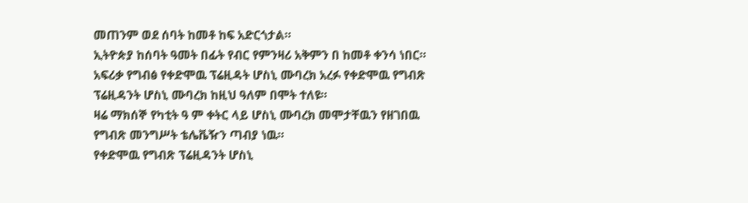መጠንም ወደ ሰባት ከመቶ ከፍ አድርጎታል።
ኢትዮጵያ ከሰባት ዓመት በፊት የብር የምንዛሪ አቅምን በ ከመቶ ቀንሳ ነበር።
አፍሪቃ የግብፅ የቀድሞዉ ፕሬዚዳት ሆስኒ ሙባረክ አረፉ የቀድሞዉ የግብጽ ፕሬዚዳንት ሆስኒ ሙባረክ ከዚህ ዓለም በሞት ተለዩ።
ዛሬ ማክሰኞ የካቲት ዓ ም ቀትር ላይ ሆስኒ ሙባረክ መሞታቸዉን የዘገበዉ የግብጽ መንግሥት ቴሌቬዥን ጣብያ ነዉ።
የቀድሞዉ የግብጽ ፕሬዚዳንት ሆስኒ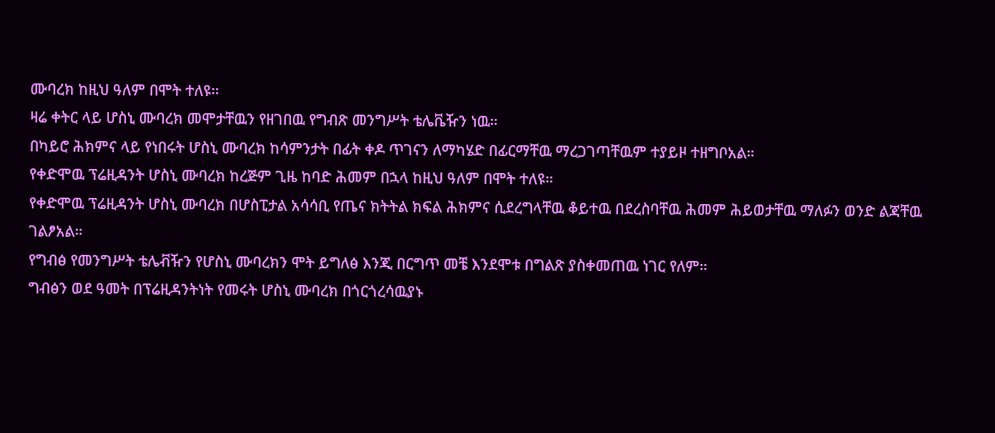ሙባረክ ከዚህ ዓለም በሞት ተለዩ።
ዛሬ ቀትር ላይ ሆስኒ ሙባረክ መሞታቸዉን የዘገበዉ የግብጽ መንግሥት ቴሌቬዥን ነዉ።
በካይሮ ሕክምና ላይ የነበሩት ሆስኒ ሙባረክ ከሳምንታት በፊት ቀዶ ጥገናን ለማካሄድ በፊርማቸዉ ማረጋገጣቸዉም ተያይዞ ተዘግቦአል።
የቀድሞዉ ፕሬዚዳንት ሆስኒ ሙባረክ ከረጅም ጊዜ ከባድ ሕመም በኋላ ከዚህ ዓለም በሞት ተለዩ።
የቀድሞዉ ፕሬዚዳንት ሆስኒ ሙባረክ በሆስፒታል አሳሳቢ የጤና ክትትል ክፍል ሕክምና ሲደረግላቸዉ ቆይተዉ በደረስባቸዉ ሕመም ሕይወታቸዉ ማለፉን ወንድ ልጃቸዉ ገልፆአል።
የግብፅ የመንግሥት ቴሌቭዥን የሆስኒ ሙባረክን ሞት ይግለፅ እንጂ በርግጥ መቼ እንደሞቱ በግልጽ ያስቀመጠዉ ነገር የለም።
ግብፅን ወደ ዓመት በፕሬዚዳንትነት የመሩት ሆስኒ ሙባረክ በጎርጎረሳዉያኑ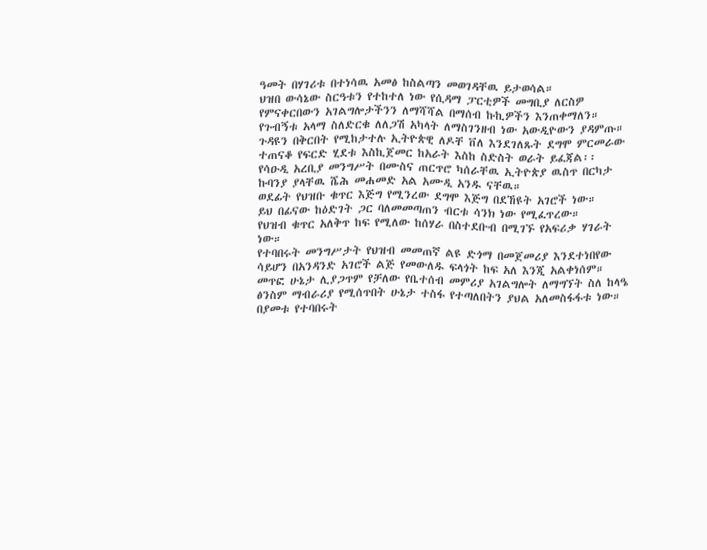ዓመት በሃገሪቱ በተነሳዉ አመፅ ከስልጣን መወገዳቸዉ ይታወሳል።
ህዝበ ውሳኔው ስርዓቱን የተከተለ ነው የሲዳማ ፓርቲዎች መግቢያ ለርስዎ የምናቀርበውን አገልግሎታችንን ለማሻሻል በማሰብ ኩኪዎችን እንጠቀማለን።
የጉብኝቱ አላማ ስለድርቁ ለለጋሽ አካላት ለማስገንዘብ ነው አውዲዮውን ያዳምጡ።
ጉዳዩን በቅርበት የሚከታተሉ ኢትዮጵዊ ለዶቸ ቨለ እንደገለጹት ደግሞ ምርመራው ተጠናቆ የፍርድ ሂደቱ እስኪጀመር ከአራት እስከ ስድስት ወራት ይፈጃል፡፡
የሳዑዲ አረቢያ መንግሥት በሙስና ጠርጥሮ ካሰራቸዉ ኢትዮጵያ ዉስጥ በርካታ ኩባንያ ያላቸዉ ሼሕ መሐመድ አል አሙዲ አንዱ ናቸዉ።
ወደፊት የህዝቡ ቁጥር እጅግ የሚንረው ደግሞ እጅግ በደኸዩት አገሮች ነው።
ይህ በፊናው ከዕድገት ጋር ባለመመጣጠን ብርቱ ሳንክ ነው የሚፈጥረው።
የህዝብ ቁጥር አለቅጥ ከፍ የሚለው ከሰሃራ በስተደቡብ በሚገኙ የአፍሪቃ ሃገራት ነው።
የተባበሩት መንግሥታት የህዝብ መመጠኛ ልዩ ድጎማ በመጀመሪያ እንደተነበየው ሳይሆን በአንዳንድ አገሮች ልጅ የመውለዱ ፍላጎት ከፍ አለ እንጂ አልቀነሰም።
መጥፎ ሁኔታ ሊያጋጥም የቻለው የቤተሰብ መምሪያ አገልግሎት ለማግኘት ስለ ከላዔ ፅንስም ማብራሪያ የሚሰጥበት ሁኔታ ተስፋ የተጣለበትን ያህል አለመስፋፋቱ ነው።
በያመቱ የተባበሩት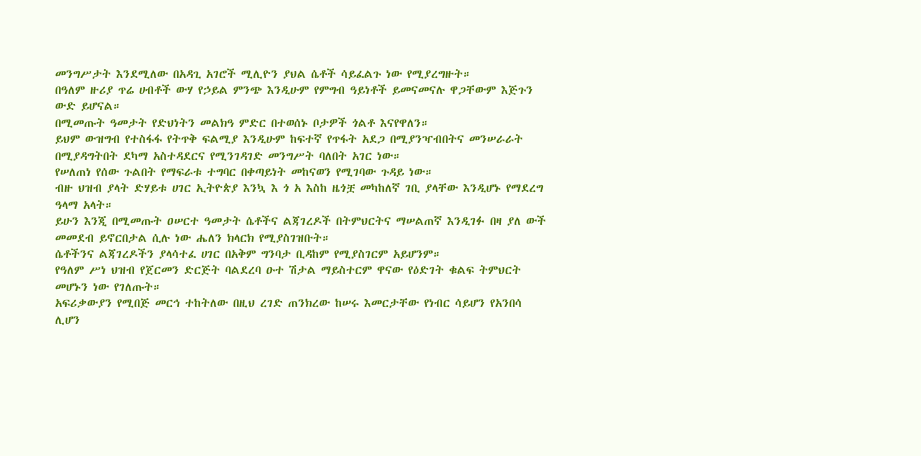መንግሥታት እንደሚለው በአዳጊ አገሮች ሚሊዮን ያህል ሴቶች ሳይፈልጉ ነው የሚያረግዙት።
በዓለም ዙሪያ ጥሬ ሀብቶች ውሃ የኃይል ምንጭ እንዲሁም የምግብ ዓይነቶች ይመናመናሉ ዋጋቸውም እጅጉን ውድ ይሆናል።
በሚመጡት ዓመታት የድህነትን መልክዓ ምድር በተወሰኑ ቦታዎች ጎልቶ እናየዋለን።
ይህም ውዝግብ የተስፋፋ የትጥቅ ፍልሚያ እንዲሁም ከፍተኛ የጥፋት አደጋ በሚያንዣብበትና መንሠራራት በሚያዳግትበት ደካማ አስተዳደርና የሚንገዳገድ መንግሥት ባለበት አገር ነው።
የሠለጠነ የሰው ጉልበት የማፍራቱ ተግባር በቀጣይነት መከናወን የሚገባው ጉዳይ ነው።
ብዙ ህዝብ ያላት ድሃይቱ ሀገር ኢትዮጵያ እንኳ እ ጎ አ እስከ ዜጎቿ መካከለኛ ገቢ ያላቸው እንዲሆኑ የማደረግ ዓላማ አላት።
ይሁን እንጂ በሚመጡት ዐሠርተ ዓመታት ሴቶችና ልጃገረዶች በትምህርትና ማሠልጠኛ እንዲገፉ በዛ ያለ ውች መመደብ ይኖርበታል ሲሉ ነው ሔለን ክላርክ የሚያስገዝቡት።
ሴቶችንና ልጃገረዶችን ያላሳተፈ ሀገር በአቅም ግንባታ ቢዳከም የሚያስገርም አይሆንም።
የዓለም ሥነ ህዝብ የጀርመን ድርጅት ባልደረባ ዑተ ሽታል ማይስተርም ዋናው የዕድገት ቁልፍ ትምህርት መሆኑን ነው የገለጡት።
አፍሪቃውያን የሚበጅ መርኅ ተከትለው በዚህ ረገድ ጠንክረው ከሠሩ እመርታቸው የነብር ሳይሆን የአንበሳ ሊሆን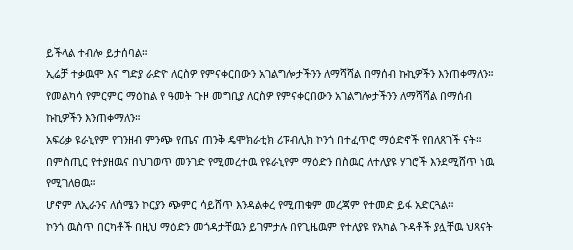ይችላል ተብሎ ይታሰባል።
ኢሬቻ ተቃዉሞ እና ግድያ ራድዮ ለርስዎ የምናቀርበውን አገልግሎታችንን ለማሻሻል በማሰብ ኩኪዎችን እንጠቀማለን።
የመልካሳ የምርምር ማዕከል የ ዓመት ጉዞ መግቢያ ለርስዎ የምናቀርበውን አገልግሎታችንን ለማሻሻል በማሰብ ኩኪዎችን እንጠቀማለን።
አፍሪቃ ዩራኒየም የገንዘብ ምንጭ የጤና ጠንቅ ዴሞክራቲክ ሪፑብሊክ ኮንጎ በተፈጥሮ ማዕድኖች የበለጸገች ናት።
በምስጢር የተያዘዉና በህገወጥ መንገድ የሚመረተዉ የዩራኒየም ማዕድን በስዉር ለተለያዩ ሃገሮች እንደሚሸጥ ነዉ የሚገለፀዉ።
ሆኖም ለኢራንና ለሰሜን ኮርያን ጭምር ሳይሸጥ እንዳልቀረ የሚጠቁም መረጃም የተመድ ይፋ አድርጓል።
ኮንጎ ዉስጥ በርካቶች በዚህ ማዕድን መጎዳታቸዉን ይገምታሉ በየጊዜዉም የተለያዩ የአካል ጉዳቶች ያሏቸዉ ህጻናት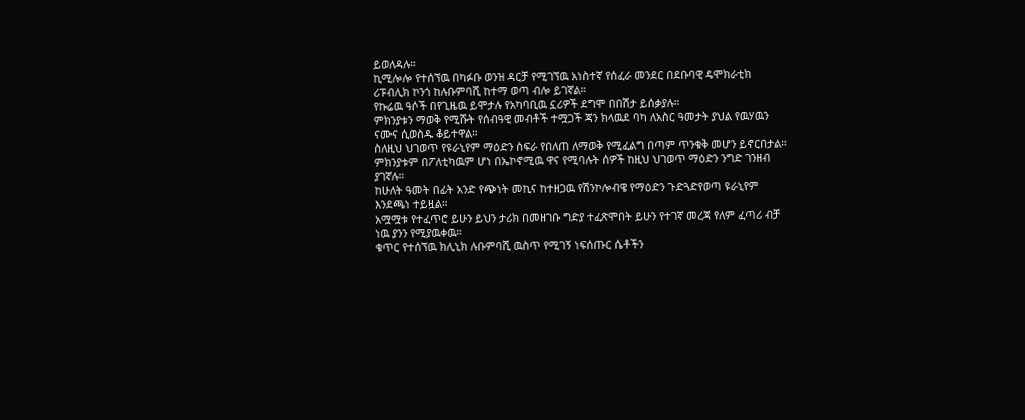ይወለዳሉ።
ኪሚሎሎ የተሰኘዉ በካፉቡ ወንዝ ዳርቻ የሚገኘዉ አነስተኛ የሰፈራ መንደር በደቡባዊ ዴሞክራቲክ ሪፑብሊክ ኮንጎ ከሉቡምባሺ ከተማ ወጣ ብሎ ይገኛል።
የኩሬዉ ዓሶች በየጊዜዉ ይሞታሉ የአካባቢዉ ኗሪዎች ደግሞ በበሽታ ይሰቃያሉ።
ምክንያቱን ማወቅ የሚሹት የሰብዓዊ መብቶች ተሟጋች ጃን ክላዉደ ባካ ለአስር ዓመታት ያህል የዉሃዉን ናሙና ሲወስዱ ቆይተዋል።
ስለዚህ ህገወጥ የዩራኒየም ማዕድን ስፍራ የበለጠ ለማወቅ የሚፈልግ በጣም ጥንቁቅ መሆን ይኖርበታል።
ምክንያቱም በፖለቲካዉም ሆነ በኤኮኖሚዉ ዋና የሚባሉት ሰዎች ከዚህ ህገወጥ ማዕድን ንግድ ገንዘብ ያገኛሉ።
ከሁለት ዓመት በፊት አንድ የጭነት መኪና ከተዘጋዉ የሽንኮሎብዌ የማዕድን ጉድጓድየወጣ ዩራኒየም እንደጫነ ተይዟል።
አሟሟቱ የተፈጥሮ ይሁን ይህን ታሪክ በመዘገቡ ግድያ ተፈጽሞበት ይሁን የተገኛ መረጃ የለም ፈጣሪ ብቻ ነዉ ያንን የሚያዉቀዉ።
ቁጥር የተሰኘዉ ክሊኒክ ሉቡምባሺ ዉስጥ የሚገኝ ነፍሰጡር ሴቶችን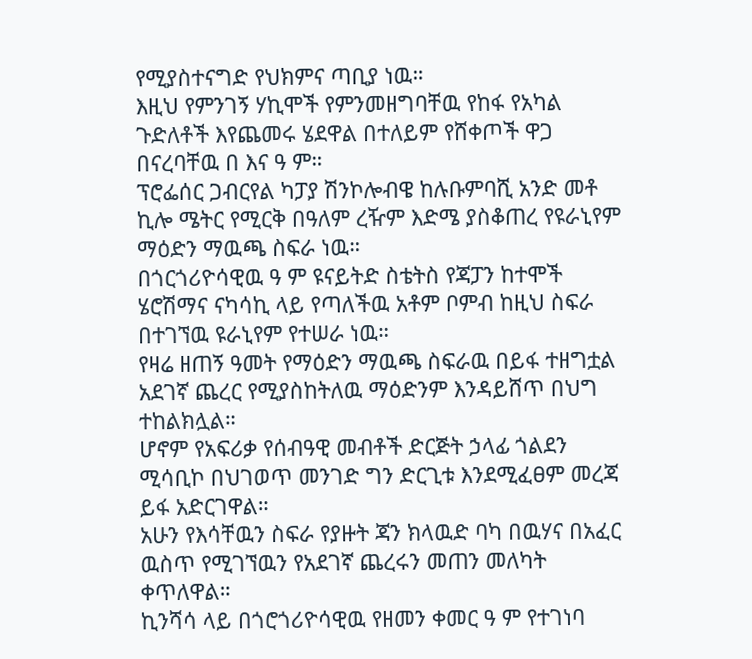የሚያስተናግድ የህክምና ጣቢያ ነዉ።
እዚህ የምንገኝ ሃኪሞች የምንመዘግባቸዉ የከፋ የአካል ጉድለቶች እየጨመሩ ሄደዋል በተለይም የሸቀጦች ዋጋ በናረባቸዉ በ እና ዓ ም።
ፕሮፌሰር ጋብርየል ካፓያ ሽንኮሎብዌ ከሉቡምባሺ አንድ መቶ ኪሎ ሜትር የሚርቅ በዓለም ረዥም እድሜ ያስቆጠረ የዩራኒየም ማዕድን ማዉጫ ስፍራ ነዉ።
በጎርጎሪዮሳዊዉ ዓ ም ዩናይትድ ስቴትስ የጃፓን ከተሞች ሄሮሽማና ናካሳኪ ላይ የጣለችዉ አቶም ቦምብ ከዚህ ስፍራ በተገኘዉ ዩራኒየም የተሠራ ነዉ።
የዛሬ ዘጠኝ ዓመት የማዕድን ማዉጫ ስፍራዉ በይፋ ተዘግቷል አደገኛ ጨረር የሚያስከትለዉ ማዕድንም እንዳይሸጥ በህግ ተከልክሏል።
ሆኖም የአፍሪቃ የሰብዓዊ መብቶች ድርጅት ኃላፊ ጎልደን ሚሳቢኮ በህገወጥ መንገድ ግን ድርጊቱ እንደሚፈፀም መረጃ ይፋ አድርገዋል።
አሁን የእሳቸዉን ስፍራ የያዙት ጃን ክላዉድ ባካ በዉሃና በአፈር ዉስጥ የሚገኘዉን የአደገኛ ጨረሩን መጠን መለካት ቀጥለዋል።
ኪንሻሳ ላይ በጎሮጎሪዮሳዊዉ የዘመን ቀመር ዓ ም የተገነባ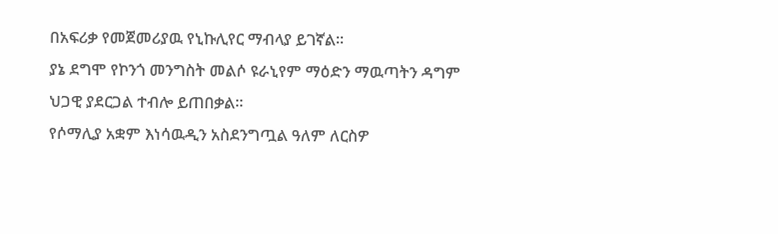በአፍሪቃ የመጀመሪያዉ የኒኩሊየር ማብላያ ይገኛል።
ያኔ ደግሞ የኮንጎ መንግስት መልሶ ዩራኒየም ማዕድን ማዉጣትን ዳግም ህጋዊ ያደርጋል ተብሎ ይጠበቃል።
የሶማሊያ አቋም እነሳዉዲን አስደንግጧል ዓለም ለርስዎ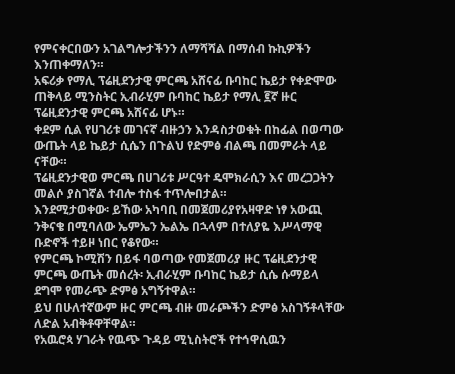የምናቀርበውን አገልግሎታችንን ለማሻሻል በማሰብ ኩኪዎችን እንጠቀማለን።
አፍሪቃ የማሊ ፕሬዚደንታዊ ምርጫ አሸናፊ ቡባከር ኬይታ የቀድሞው ጠቅላይ ሚንስትር ኢብራሂም ቡባከር ኬይታ የማሊ ፪ኛ ዙር ፕሬዚደንታዊ ምርጫ አሸናፊ ሆኑ።
ቀደም ሲል የሀገሪቱ መገናኛ ብዙኃን እንዳስታወቁት በከፊል በወጣው ውጤት ላይ ኬይታ ሲሴን በጉልህ የድምፅ ብልጫ በመምራት ላይ ናቸው።
ፕሬዚደንታዊወ ምርጫ በሀገሪቱ ሥርዓተ ዴሞክራሲን እና መረጋጋትን መልሶ ያስገኛል ተብሎ ተስፋ ተጥሎበታል።
እንደሚታወቀው፡ ይኸው አካባቢ በመጀመሪያየአዛዋድ ነፃ አውጪ ንቅናቄ በሚባለው ኤምኤን ኤልኤ በኋላም በተለያዬ እሥላማዊ ቡድኖች ተይዞ ነበር የቆየው።
የምርጫ ኮሚሽን በይፋ ባወጣው የመጀመሪያ ዙር ፕሬዚደንታዊ ምርጫ ውጤት መሰረት፡ ኢብራሂም ቡባከር ኬይታ ሲሴ ሱማይላ ደግሞ የመራጭ ድምፅ አግኝተዋል።
ይህ በሁለተኛውም ዙር ምርጫ ብዙ መራጮችን ድምፅ አስገኝቶላቸው ለድል አብቅቶዋቸዋል።
የአዉሮጳ ሃገራት የዉጭ ጉዳይ ሚኒስትሮች የተኅዋሲዉን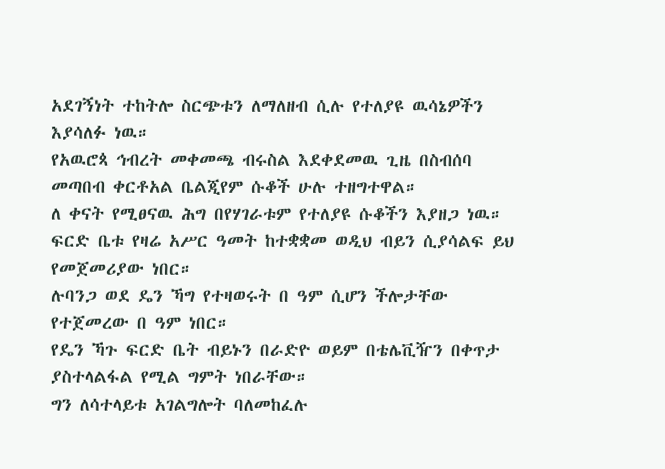አደገኝነት ተከትሎ ስርጭቱን ለማለዘብ ሲሉ የተለያዩ ዉሳኔዎችን እያሳለፉ ነዉ።
የአዉሮጳ ኅብረት መቀመጫ ብሩስል እደቀደመዉ ጊዜ በስብሰባ መጣበብ ቀርቶአል ቤልጂየም ሱቆች ሁሉ ተዘግተዋል።
ለ ቀናት የሚፀናዉ ሕግ በየሃገራቱም የተለያዩ ሱቆችን እያዘጋ ነዉ።
ፍርድ ቤቱ የዛሬ አሥር ዓመት ከተቋቋመ ወዲህ ብይን ሲያሳልፍ ይህ የመጀመሪያው ነበር።
ሉባንጋ ወደ ዴን ኻግ የተዛወሩት በ ዓም ሲሆን ችሎታቸው የተጀመረው በ ዓም ነበር።
የዴን ኻጉ ፍርድ ቤት ብይኑን በራድዮ ወይም በቴሌቪዥን በቀጥታ ያስተላልፋል የሚል ግምት ነበራቸው።
ግን ለሳተላይቱ አገልግሎት ባለመከፈሉ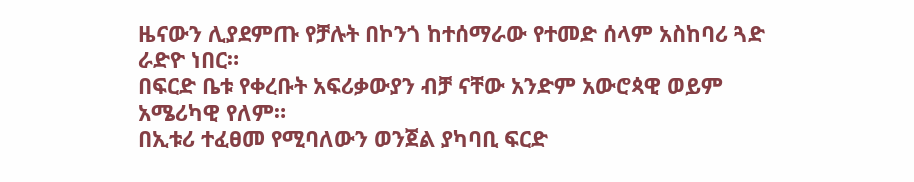ዜናውን ሊያደምጡ የቻሉት በኮንጎ ከተሰማራው የተመድ ሰላም አስከባሪ ጓድ ራድዮ ነበር።
በፍርድ ቤቱ የቀረቡት አፍሪቃውያን ብቻ ናቸው አንድም አውሮጳዊ ወይም አሜሪካዊ የለም።
በኢቱሪ ተፈፀመ የሚባለውን ወንጀል ያካባቢ ፍርድ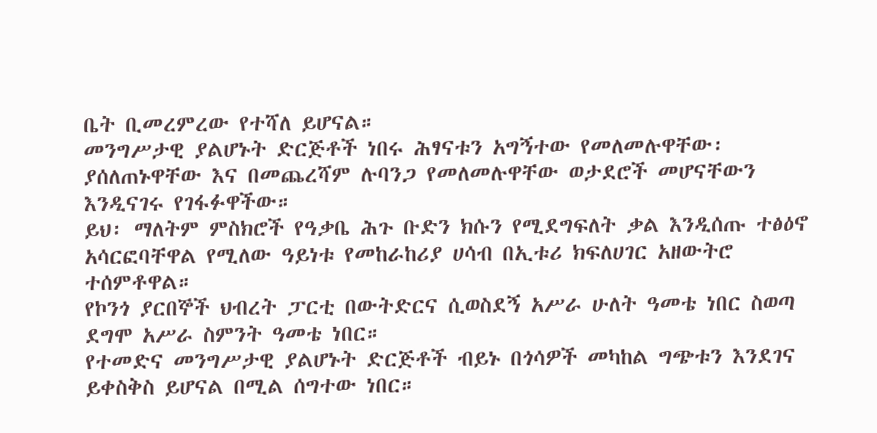ቤት ቢመረምረው የተሻለ ይሆናል።
መንግሥታዊ ያልሆኑት ድርጅቶች ነበሩ ሕፃናቱን አግኝተው የመለመሉዋቸው፡ ያሰለጠኑዋቸው እና በመጨረሻም ሉባንጋ የመለመሉዋቸው ወታደሮች መሆናቸውን እንዲናገሩ የገፋፉዋችው።
ይህ፡ ማለትም ምስክሮች የዓቃቤ ሕጉ ቡድን ክሱን የሚደግፍለት ቃል እንዲሰጡ ተፅዕኖ አሳርፎባቸዋል የሚለው ዓይነቱ የመከራከሪያ ሀሳብ በኢቱሪ ክፍለሀገር አዘውትሮ ተሰምቶዋል።
የኮንጎ ያርበኞች ህብረት ፓርቲ በውትድርና ሲወስደኝ አሥራ ሁለት ዓመቴ ነበር ስወጣ ደግሞ አሥራ ስምንት ዓመቴ ነበር።
የተመድና መንግሥታዊ ያልሆኑት ድርጅቶች ብይኑ በጎሳዎች መካከል ግጭቱን እንደገና ይቀስቅስ ይሆናል በሚል ሰግተው ነበር።